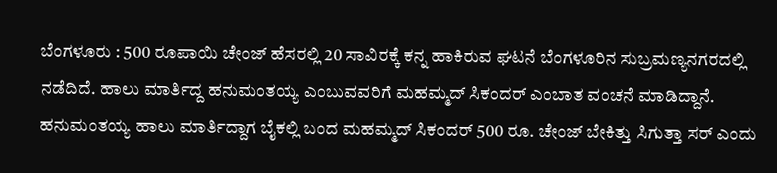ಬೆಂಗಳೂರು : 500 ರೂಪಾಯಿ ಚೇಂಜ್ ಹೆಸರಲ್ಲಿ 20 ಸಾವಿರಕ್ಕೆ ಕನ್ನ ಹಾಕಿರುವ ಘಟನೆ ಬೆಂಗಳೂರಿನ ಸುಬ್ರಮಣ್ಯನಗರದಲ್ಲಿ ನಡೆದಿದೆ. ಹಾಲು ಮಾರ್ತಿದ್ದ ಹನುಮಂತಯ್ಯ ಎಂಬುವವರಿಗೆ ಮಹಮ್ಮದ್ ಸಿಕಂದರ್ ಎಂಬಾತ ವಂಚನೆ ಮಾಡಿದ್ದಾನೆ.
ಹನುಮಂತಯ್ಯ ಹಾಲು ಮಾರ್ತಿದ್ದಾಗ ಬೈಕಲ್ಲಿ ಬಂದ ಮಹಮ್ಮದ್ ಸಿಕಂದರ್ 500 ರೂ. ಚೇಂಜ್ ಬೇಕಿತ್ತು ಸಿಗುತ್ತಾ ಸರ್ ಎಂದು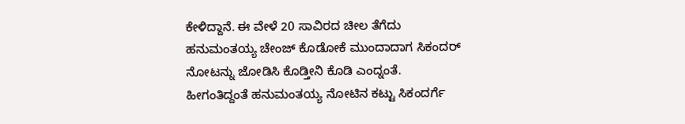ಕೇಳಿದ್ದಾನೆ. ಈ ವೇಳೆ 20 ಸಾವಿರದ ಚೀಲ ತೆಗೆದು ಹನುಮಂತಯ್ಯ ಚೇಂಜ್ ಕೊಡೋಕೆ ಮುಂದಾದಾಗ ಸಿಕಂದರ್ ನೋಟನ್ನು ಜೋಡಿಸಿ ಕೊಡ್ತೀನಿ ಕೊಡಿ ಎಂದ್ನಂತೆ. ಹೀಗಂತಿದ್ದಂತೆ ಹನುಮಂತಯ್ಯ ನೋಟಿನ ಕಟ್ಟು ಸಿಕಂದರ್ಗೆ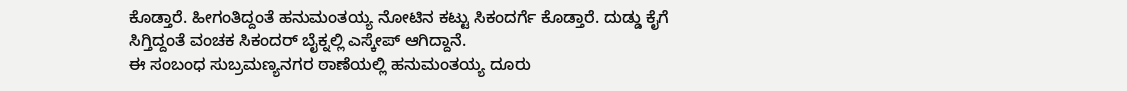ಕೊಡ್ತಾರೆ. ಹೀಗಂತಿದ್ದಂತೆ ಹನುಮಂತಯ್ಯ ನೋಟಿನ ಕಟ್ಟು ಸಿಕಂದರ್ಗೆ ಕೊಡ್ತಾರೆ. ದುಡ್ಡು ಕೈಗೆ ಸಿಗ್ತಿದ್ದಂತೆ ವಂಚಕ ಸಿಕಂದರ್ ಬೈಕ್ನಲ್ಲಿ ಎಸ್ಕೇಪ್ ಆಗಿದ್ದಾನೆ.
ಈ ಸಂಬಂಧ ಸುಬ್ರಮಣ್ಯನಗರ ಠಾಣೆಯಲ್ಲಿ ಹನುಮಂತಯ್ಯ ದೂರು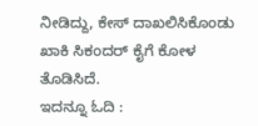ನೀಡಿದ್ದು, ಕೇಸ್ ದಾಖಲಿಸಿಕೊಂಡು ಖಾಕಿ ಸಿಕಂದರ್ ಕೈಗೆ ಕೋಳ ತೊಡಿಸಿದೆ.
ಇದನ್ನೂ ಓದಿ :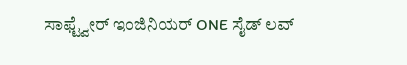ಸಾಫ್ಟ್ವೇರ್ ಇಂಜಿನಿಯರ್ ONE ಸೈಡ್ ಲವ್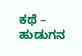ಕಥೆ – ಹುಡುಗನ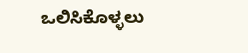ಒಲಿಸಿಕೊಳ್ಳಲು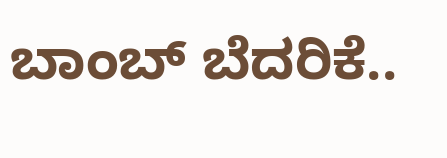ಬಾಂಬ್ ಬೆದರಿಕೆ..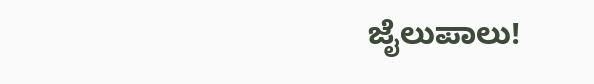ಜೈಲುಪಾಲು!